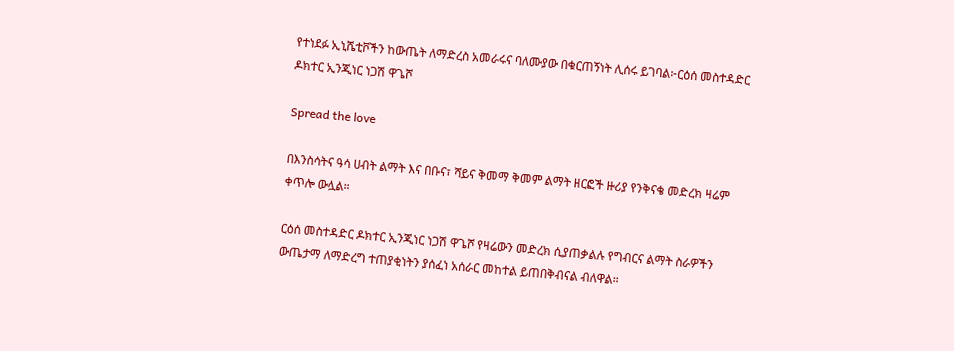የተነደፉ ኢኒሼቲቮችን ከውጤት ለማድረስ አመራሩና ባለሙያው በቁርጠኝነት ሊሰሩ ይገባል፦ርዕሰ መስተዳድር ዶክተር ኢንጂነር ነጋሽ ዋጌሾ

Spread the love

በእንስሳትና ዓሳ ሀብት ልማት እና በቡና፣ ሻይና ቅመማ ቅመም ልማት ዘርፎች ዙሪያ የንቅናቄ መድረክ ዛሬም ቀጥሎ ውሏል።

ርዕሰ መስተዳድር ዶክተር ኢንጂነር ነጋሽ ዋጌሾ የዛሬውን መድረክ ሲያጠቃልሉ የግብርና ልማት ስራዎችን ውጤታማ ለማድረግ ተጠያቂነትን ያሰፈነ አሰራር መከተል ይጠበቅብናል ብለዋል።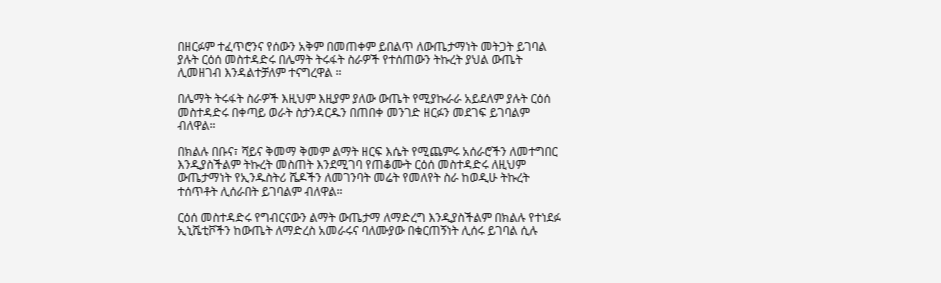በዘርፉም ተፈጥሮንና የሰውን አቅም በመጠቀም ይበልጥ ለውጤታማነት መትጋት ይገባል ያሉት ርዕሰ መስተዳድሩ በሌማት ትሩፋት ስራዎች የተሰጠውን ትኩረት ያህል ውጤት ሊመዘገብ እንዳልተቻለም ተናግረዋል ።

በሌማት ትሩፋት ስራዎች እዚህም እዚያም ያለው ውጤት የሚያኩራራ አይደለም ያሉት ርዕሰ መስተዳድሩ በቀጣይ ወራት ስታንዳርዱን በጠበቀ መንገድ ዘርፉን መደገፍ ይገባልም ብለዋል።

በክልሉ በቡና፣ ሻይና ቅመማ ቅመም ልማት ዘርፍ እሴት የሚጨምሩ አሰራሮችን ለመተግበር እንዲያስችልም ትኩረት መስጠት እንደሚገባ የጠቆሙት ርዕሰ መስተዳድሩ ለዚህም ውጤታማነት የኢንዱስትሪ ሼዶችን ለመገንባት መሬት የመለየት ስራ ከወዲሁ ትኩረት ተሰጥቶት ሊሰራበት ይገባልም ብለዋል።

ርዕሰ መስተዳድሩ የግብርናውን ልማት ውጤታማ ለማድረግ እንዲያስችልም በክልሉ የተነደፉ ኢኒሼቲቮችን ከውጤት ለማድረስ አመራሩና ባለሙያው በቁርጠኝነት ሊሰሩ ይገባል ሲሉ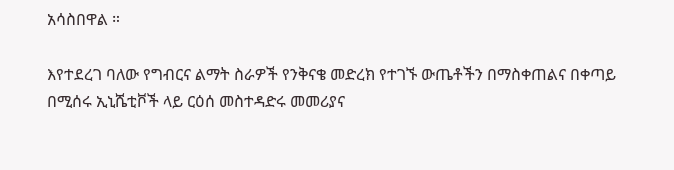አሳስበዋል ።

እየተደረገ ባለው የግብርና ልማት ስራዎች የንቅናቄ መድረክ የተገኙ ውጤቶችን በማስቀጠልና በቀጣይ በሚሰሩ ኢኒሼቲቮች ላይ ርዕሰ መስተዳድሩ መመሪያና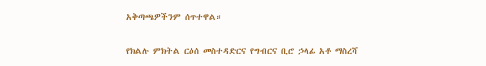አቅጣጫዎችንም ሰጥተዋል።

የክልሉ ምክትል ርዕሰ መስተዳድርና የግብርና ቢሮ ኃላፊ አቶ ማስረሻ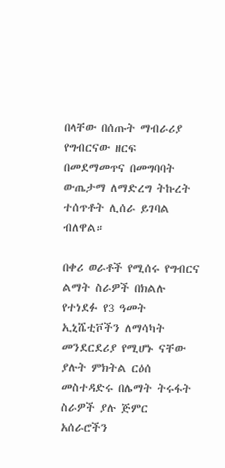በላቸው በሰጡት ማብራሪያ የግብርናው ዘርፍ በመደማመጥና በመግባባት ውጤታማ ለማድረግ ትኩረት ተሰጥቶት ሊሰራ ይገባል ብለዋል።

በቀሪ ወራቶች የሚሰሩ የግብርና ልማት ስራዎች በክልሉ የተነደፉ የ3 ዓመት ኢኒሼቲቮችን ለማሳካት መንደርደሪያ የሚሆኑ ናቸው ያሉት ምክትል ርዕሰ መስተዳድሩ በሌማት ትሩፋት ስራዎች ያሉ ጅምር አሰራሮችን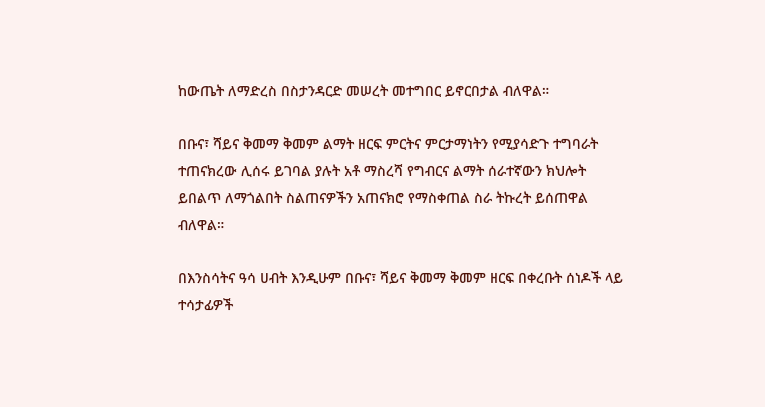ከውጤት ለማድረስ በስታንዳርድ መሠረት መተግበር ይኖርበታል ብለዋል።

በቡና፣ ሻይና ቅመማ ቅመም ልማት ዘርፍ ምርትና ምርታማነትን የሚያሳድጉ ተግባራት ተጠናክረው ሊሰሩ ይገባል ያሉት አቶ ማስረሻ የግብርና ልማት ሰራተኛውን ክህሎት ይበልጥ ለማጎልበት ስልጠናዎችን አጠናክሮ የማስቀጠል ስራ ትኩረት ይሰጠዋል ብለዋል።

በእንስሳትና ዓሳ ሀብት እንዲሁም በቡና፣ ሻይና ቅመማ ቅመም ዘርፍ በቀረቡት ሰነዶች ላይ ተሳታፊዎች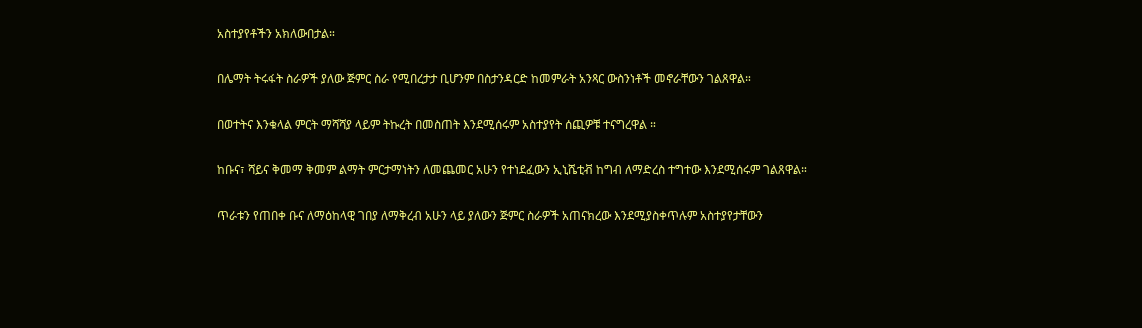አስተያየቶችን አክለውበታል።

በሌማት ትሩፋት ስራዎች ያለው ጅምር ስራ የሚበረታታ ቢሆንም በስታንዳርድ ከመምራት አንጻር ውስንነቶች መኖራቸውን ገልጸዋል።

በወተትና እንቁላል ምርት ማሻሻያ ላይም ትኩረት በመስጠት እንደሚሰሩም አስተያየት ሰጪዎቹ ተናግረዋል ።

ከቡና፣ ሻይና ቅመማ ቅመም ልማት ምርታማነትን ለመጨመር አሁን የተነደፈውን ኢኒሼቲቭ ከግብ ለማድረስ ተግተው እንደሚሰሩም ገልጸዋል።

ጥራቱን የጠበቀ ቡና ለማዕከላዊ ገበያ ለማቅረብ አሁን ላይ ያለውን ጅምር ስራዎች አጠናክረው እንደሚያስቀጥሉም አስተያየታቸውን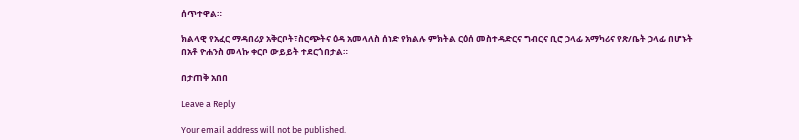ሰጥተዋል።

ክልላዊ የአፈር ማዳበሪያ አቅርቦት፣ስርጭትና ዕዳ አመላለስ ሰነድ የክልሉ ምክትል ርዕሰ መስተዳድርና ግብርና ቢሮ ኃላፊ አማካሪና የጽ/ቤት ኃላፊ በሆኑት በአቶ ዮሐንስ መላኩ ቀርቦ ውይይት ተደርጎበታል።

በታጠቅ አበበ

Leave a Reply

Your email address will not be published.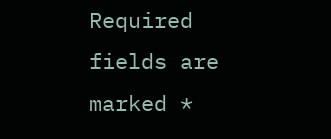Required fields are marked *